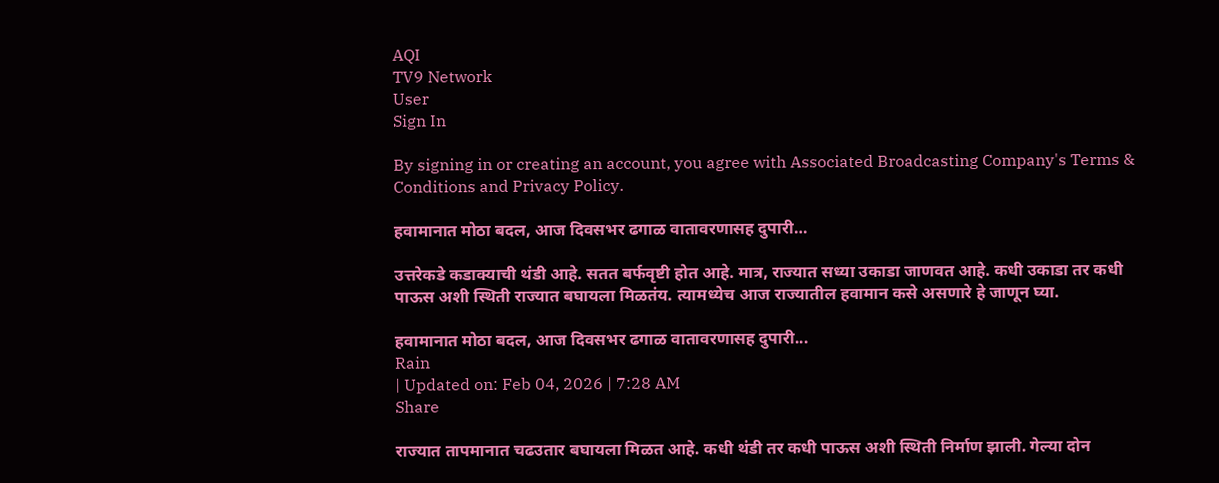AQI
TV9 Network
User
Sign In

By signing in or creating an account, you agree with Associated Broadcasting Company's Terms & Conditions and Privacy Policy.

हवामानात मोठा बदल, आज दिवसभर ढगाळ वातावरणासह दुपारी…

उत्तरेकडे कडाक्याची थंडी आहे. सतत बर्फवृष्टी होत आहे. मात्र, राज्यात सध्या उकाडा जाणवत आहे. कधी उकाडा तर कधी पाऊस अशी स्थिती राज्यात बघायला मिळतंय. त्यामध्येच आज राज्यातील हवामान कसे असणारे हे जाणून घ्या.

हवामानात मोठा बदल, आज दिवसभर ढगाळ वातावरणासह दुपारी...
Rain
| Updated on: Feb 04, 2026 | 7:28 AM
Share

राज्यात तापमानात चढउतार बघायला मिळत आहे. कधी थंडी तर कधी पाऊस अशी स्थिती निर्माण झाली. गेल्या दोन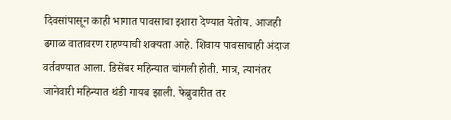दिवसांपासून काही भागात पावसाचा इशारा देण्यात येतोय. आजही ढगाळ वातावरण राहण्याची शक्यता आहे. शिवाय पावसाचाही अंदाज वर्तवण्यात आला. डिसेंबर महिन्यात चांगली होती. मात्र, त्यानंतर जानेवारी महिन्यात थंडी गायब झाली. फेब्रुवारीत तर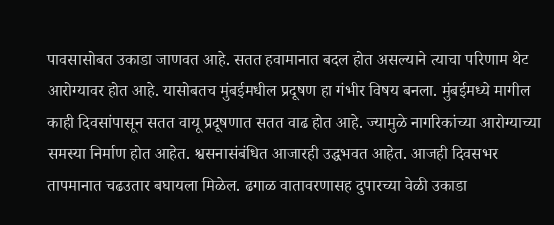पावसासोबत उकाडा जाणवत आहे. सतत हवामानात बदल होत असल्याने त्याचा परिणाम थेट आरोग्यावर होत आहे. यासोबतच मुंबईमधील प्रदूषण हा गंभीर विषय बनला. मुंबईमध्ये मागील काही दिवसांपासून सतत वायू प्रदूषणात सतत वाढ होत आहे. ज्यामुळे नागरिकांच्या आरोग्याच्या समस्या निर्माण होत आहेत. श्वसनासंबंधित आजारही उद्धभवत आहेत. आजही दिवसभर तापमानात चढउतार बघायला मिळेल. ढगाळ वातावरणासह दुपारच्या वेळी उकाडा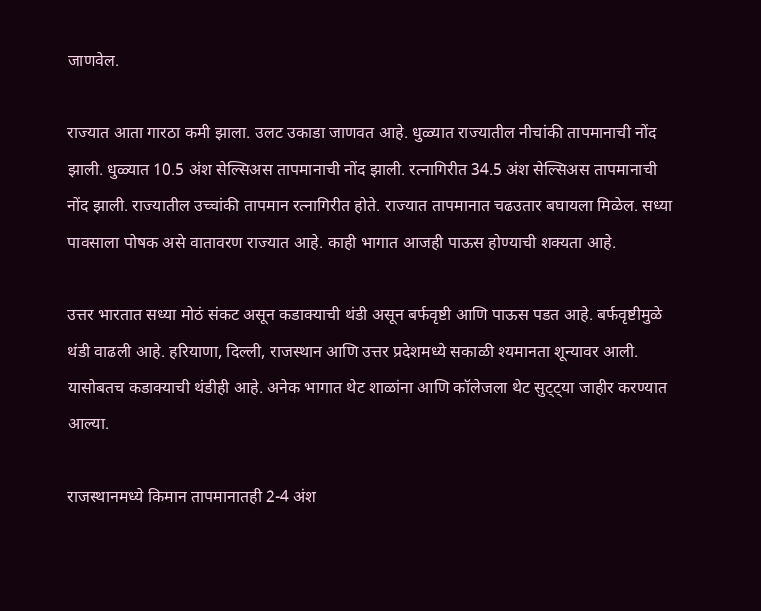जाणवेल.

राज्यात आता गारठा कमी झाला. उलट उकाडा जाणवत आहे. धुळ्यात राज्यातील नीचांकी तापमानाची नोंद झाली. धुळ्यात 10.5 अंश सेल्सिअस तापमानाची नोंद झाली. रत्नागिरीत 34.5 अंश सेल्सिअस तापमानाची नोंद झाली. राज्यातील उच्चांकी तापमान रत्नागिरीत होते. राज्यात तापमानात चढउतार बघायला मिळेल. सध्या पावसाला पोषक असे वातावरण राज्यात आहे. काही भागात आजही पाऊस होण्याची शक्यता आहे.

उत्तर भारतात सध्या मोठं संकट असून कडाक्याची थंडी असून बर्फवृष्टी आणि पाऊस पडत आहे. बर्फवृष्टीमुळे थंडी वाढली आहे. हरियाणा, दिल्ली, राजस्थान आणि उत्तर प्रदेशमध्ये सकाळी श्यमानता शून्यावर आली. यासोबतच कडाक्याची थंडीही आहे. अनेक भागात थेट शाळांना आणि कॉलेजला थेट सुट्ट्या जाहीर करण्यात आल्या.

राजस्थानमध्ये किमान तापमानातही 2-4 अंश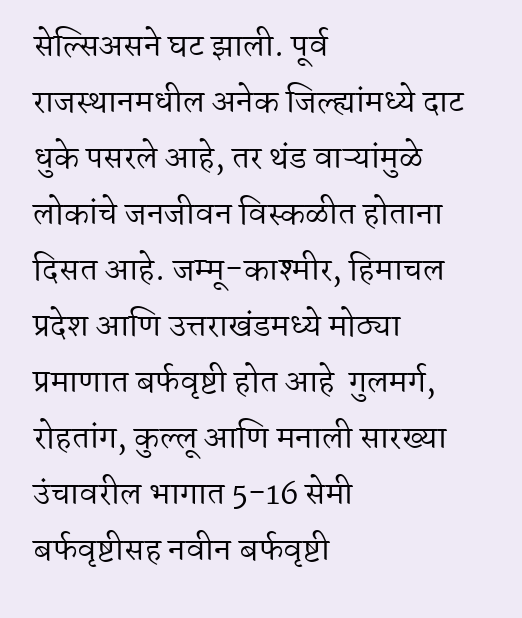सेल्सिअसने घट झाली. पूर्व राजस्थानमधील अनेक जिल्ह्यांमध्ये दाट धुके पसरले आहे, तर थंड वाऱ्यांमुळे लोकांचे जनजीवन विस्कळीत होताना दिसत आहे. जम्मू-काश्मीर, हिमाचल प्रदेश आणि उत्तराखंडमध्ये मोठ्या प्रमाणात बर्फवृष्टी होत आहे  गुलमर्ग, रोहतांग, कुल्लू आणि मनाली सारख्या उंचावरील भागात 5-16 सेमी बर्फवृष्टीसह नवीन बर्फवृष्टी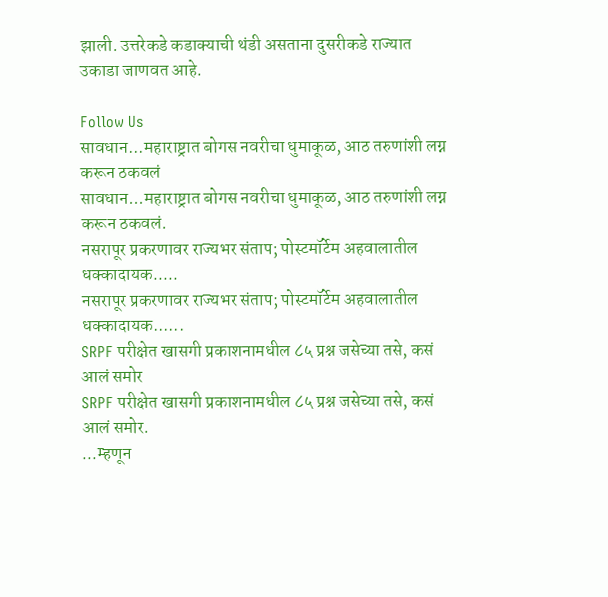झाली. उत्तरेकडे कडाक्याची थंडी असताना दुसरीकडे राज्यात उकाडा जाणवत आहे.

Follow Us
सावधान...महाराष्ट्रात बोगस नवरीचा धुमाकूळ, आठ तरुणांशी लग्न करून ठकवलं
सावधान...महाराष्ट्रात बोगस नवरीचा धुमाकूळ, आठ तरुणांशी लग्न करून ठकवलं.
नसरापूर प्रकरणावर राज्यभर संताप; पोस्टमॉर्टेम अहवालातील धक्कादायक.....
नसरापूर प्रकरणावर राज्यभर संताप; पोस्टमॉर्टेम अहवालातील धक्कादायक......
SRPF परीक्षेत खासगी प्रकाशनामधील ८५ प्रश्न जसेच्या तसे, कसं आलं समोर
SRPF परीक्षेत खासगी प्रकाशनामधील ८५ प्रश्न जसेच्या तसे, कसं आलं समोर.
...म्हणून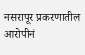नसरापूर प्रकरणातील आरोपीनं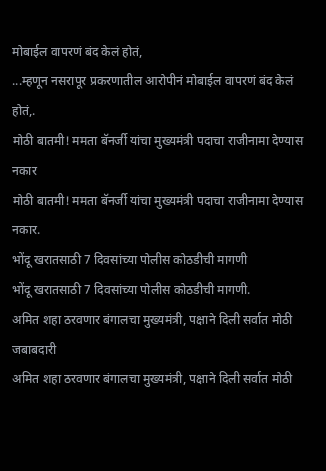मोबाईल वापरणं बंद केलं होतं,
...म्हणून नसरापूर प्रकरणातील आरोपीनं मोबाईल वापरणं बंद केलं होतं,.
मोठी बातमी! ममता बॅनर्जी यांचा मुख्यमंत्री पदाचा राजीनामा देण्यास नकार
मोठी बातमी! ममता बॅनर्जी यांचा मुख्यमंत्री पदाचा राजीनामा देण्यास नकार.
भोंदू खरातसाठी 7 दिवसांच्या पोलीस कोठडीची मागणी
भोंदू खरातसाठी 7 दिवसांच्या पोलीस कोठडीची मागणी.
अमित शहा ठरवणार बंगालचा मुख्यमंत्री, पक्षाने दिली सर्वात मोठी जबाबदारी
अमित शहा ठरवणार बंगालचा मुख्यमंत्री, पक्षाने दिली सर्वात मोठी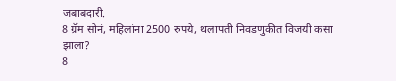जबाबदारी.
8 ग्रॅम सोनं, महिलांना 2500 रुपये, थलापती निवडणुकीत विजयी कसा झाला?
8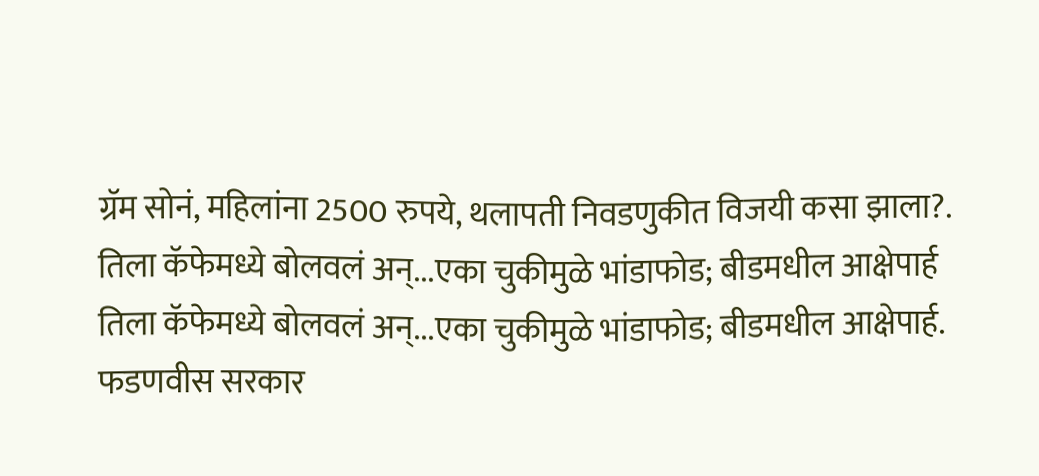ग्रॅम सोनं, महिलांना 2500 रुपये, थलापती निवडणुकीत विजयी कसा झाला?.
तिला कॅफेमध्ये बोलवलं अन्...एका चुकीमुळे भांडाफोड; बीडमधील आक्षेपार्ह
तिला कॅफेमध्ये बोलवलं अन्...एका चुकीमुळे भांडाफोड; बीडमधील आक्षेपार्ह.
फडणवीस सरकार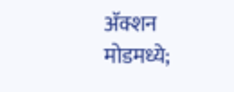अ‍ॅक्शन मोडमध्ये;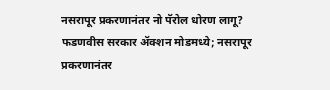नसरापूर प्रकरणानंतर नो पॅरोल धोरण लागू?
फडणवीस सरकार अ‍ॅक्शन मोडमध्ये; नसरापूर प्रकरणानंतर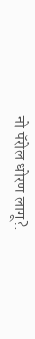नो पॅरोल धोरण लागू?.